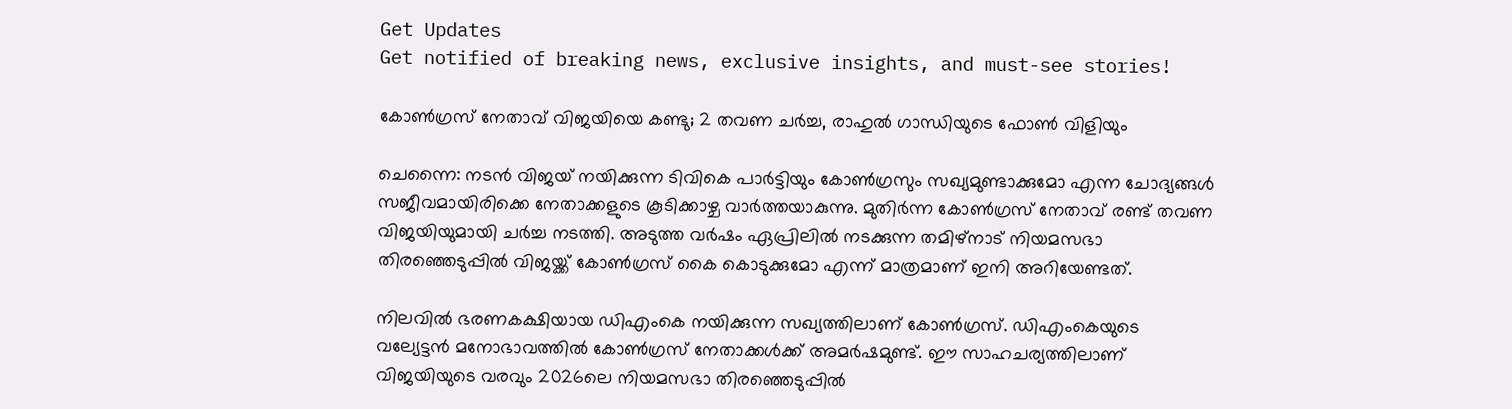Get Updates
Get notified of breaking news, exclusive insights, and must-see stories!

കോണ്‍ഗ്രസ് നേതാവ് വിജയിയെ കണ്ടു; 2 തവണ ചര്‍ച്ച, രാഹുല്‍ ഗാന്ധിയുടെ ഫോണ്‍ വിളിയും

ചെന്നൈ: നടന്‍ വിജയ് നയിക്കുന്ന ടിവികെ പാര്‍ട്ടിയും കോണ്‍ഗ്രസും സഖ്യമുണ്ടാക്കുമോ എന്ന ചോദ്യങ്ങള്‍ സജീവമായിരിക്കെ നേതാക്കളുടെ കൂടിക്കാഴ്ച വാര്‍ത്തയാകുന്നു. മുതിര്‍ന്ന കോണ്‍ഗ്രസ് നേതാവ് രണ്ട് തവണ വിജയിയുമായി ചര്‍ച്ച നടത്തി. അടുത്ത വര്‍ഷം ഏപ്രിലില്‍ നടക്കുന്ന തമിഴ്‌നാട് നിയമസഭാ തിരഞ്ഞെടുപ്പില്‍ വിജയ്ക്ക് കോണ്‍ഗ്രസ് കൈ കൊടുക്കുമോ എന്ന് മാത്രമാണ് ഇനി അറിയേണ്ടത്.

നിലവില്‍ ഭരണകക്ഷിയായ ഡിഎംകെ നയിക്കുന്ന സഖ്യത്തിലാണ് കോണ്‍ഗ്രസ്. ഡിഎംകെയുടെ വല്യേട്ടന്‍ മനോഭാവത്തില്‍ കോണ്‍ഗ്രസ് നേതാക്കള്‍ക്ക് അമര്‍ഷമുണ്ട്. ഈ സാഹചര്യത്തിലാണ് വിജയിയുടെ വരവും 2026ലെ നിയമസഭാ തിരഞ്ഞെടുപ്പില്‍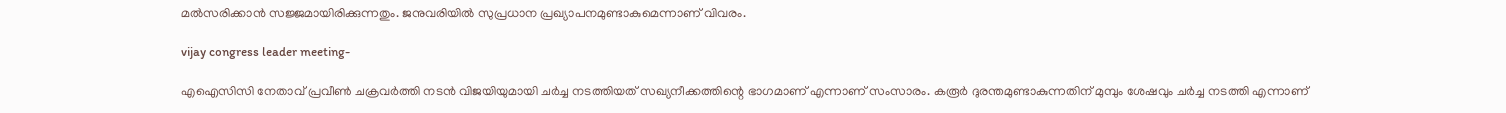മല്‍സരിക്കാന്‍ സജ്ജമായിരിക്കുന്നതും. ജനുവരിയില്‍ സുപ്രധാന പ്രഖ്യാപനമുണ്ടാകുമെന്നാണ് വിവരം.

vijay congress leader meeting-

എഐസിസി നേതാവ് പ്രവീണ്‍ ചക്രവര്‍ത്തി നടന്‍ വിജയിയുമായി ചര്‍ച്ച നടത്തിയത് സഖ്യനീക്കത്തിന്റെ ഭാഗമാണ് എന്നാണ് സംസാരം. കരൂര്‍ ദുരന്തമുണ്ടാകുന്നതിന് മുമ്പും ശേഷവും ചര്‍ച്ച നടത്തി എന്നാണ്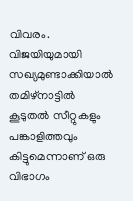വിവരം. വിജയിയുമായി സഖ്യമുണ്ടാക്കിയാല്‍ തമിഴ്‌നാട്ടില്‍ കൂടുതല്‍ സീറ്റുകളും പങ്കാളിത്തവും കിട്ടുമെന്നാണ് ഒരു വിഭാഗം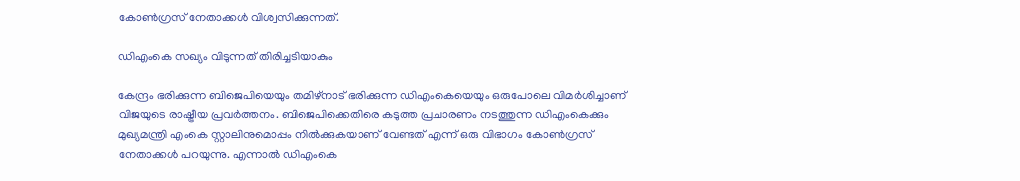കോണ്‍ഗ്രസ് നേതാക്കള്‍ വിശ്വസിക്കുന്നത്.

ഡിഎംകെ സഖ്യം വിടുന്നത് തിരിച്ചടിയാകും

കേന്ദ്രം ഭരിക്കുന്ന ബിജെപിയെയും തമിഴ്‌നാട് ഭരിക്കുന്ന ഡിഎംകെയെയും ഒരുപോലെ വിമര്‍ശിച്ചാണ് വിജയുടെ രാഷ്ട്രീയ പ്രവര്‍ത്തനം. ബിജെപിക്കെതിരെ കടുത്ത പ്രചാരണം നടത്തുന്ന ഡിഎംകെക്കും മുഖ്യമന്ത്രി എംകെ സ്റ്റാലിനുമൊപ്പം നില്‍ക്കുകയാണ് വേണ്ടത് എന്ന് ഒരു വിഭാഗം കോണ്‍ഗ്രസ് നേതാക്കള്‍ പറയുന്നു. എന്നാല്‍ ഡിഎംകെ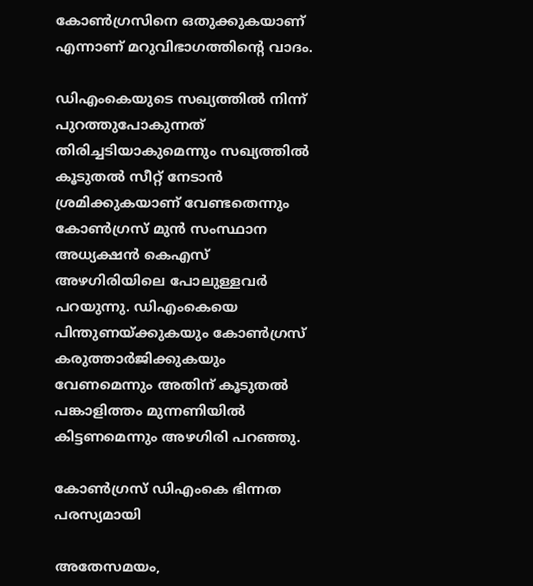കോണ്‍ഗ്രസിനെ ഒതുക്കുകയാണ് എന്നാണ് മറുവിഭാഗത്തിന്റെ വാദം.

ഡിഎംകെയുടെ സഖ്യത്തില്‍ നിന്ന് പുറത്തുപോകുന്നത് തിരിച്ചടിയാകുമെന്നും സഖ്യത്തില്‍ കൂടുതല്‍ സീറ്റ് നേടാന്‍ ശ്രമിക്കുകയാണ് വേണ്ടതെന്നും കോണ്‍ഗ്രസ് മുന്‍ സംസ്ഥാന അധ്യക്ഷന്‍ കെഎസ് അഴഗിരിയിലെ പോലുള്ളവര്‍ പറയുന്നു. ഡിഎംകെയെ പിന്തുണയ്ക്കുകയും കോണ്‍ഗ്രസ് കരുത്താര്‍ജിക്കുകയും വേണമെന്നും അതിന് കൂടുതല്‍ പങ്കാളിത്തം മുന്നണിയില്‍ കിട്ടണമെന്നും അഴഗിരി പറഞ്ഞു.

കോണ്‍ഗ്രസ് ഡിഎംകെ ഭിന്നത പരസ്യമായി

അതേസമയം,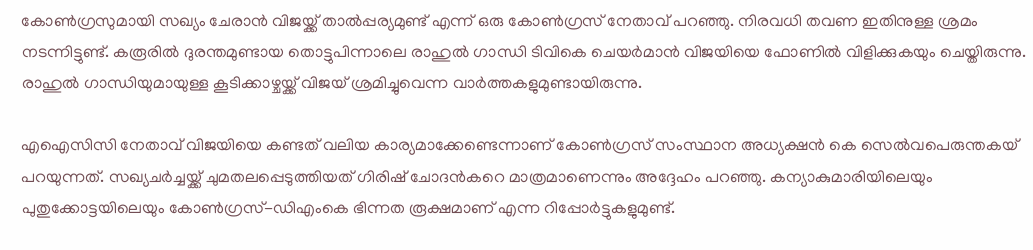കോണ്‍ഗ്രസുമായി സഖ്യം ചേരാന്‍ വിജയ്ക്ക് താല്‍പ്പര്യമുണ്ട് എന്ന് ഒരു കോണ്‍ഗ്രസ് നേതാവ് പറഞ്ഞു. നിരവധി തവണ ഇതിനുള്ള ശ്രമം നടന്നിട്ടുണ്ട്. കരൂരില്‍ ദുരന്തമുണ്ടായ തൊട്ടുപിന്നാലെ രാഹുല്‍ ഗാന്ധി ടിവികെ ചെയര്‍മാന്‍ വിജയിയെ ഫോണില്‍ വിളിക്കുകയും ചെയ്തിരുന്നു. രാഹുല്‍ ഗാന്ധിയുമായുള്ള കൂടിക്കാഴ്ചയ്ക്ക് വിജയ് ശ്രമിച്ചുവെന്ന വാര്‍ത്തകളുമുണ്ടായിരുന്നു.

എഐസിസി നേതാവ് വിജയിയെ കണ്ടത് വലിയ കാര്യമാക്കേണ്ടെന്നാണ് കോണ്‍ഗ്രസ് സംസ്ഥാന അധ്യക്ഷന്‍ കെ സെല്‍വപെരുന്തകയ് പറയുന്നത്. സഖ്യചര്‍ച്ചയ്ക്ക് ചുമതലപ്പെടുത്തിയത് ഗിരിഷ് ചോദന്‍കറെ മാത്രമാണെന്നും അദ്ദേഹം പറഞ്ഞു. കന്യാകുമാരിയിലെയും പുതുക്കോട്ടയിലെയും കോണ്‍ഗ്രസ്-ഡിഎംകെ ഭിന്നത രൂക്ഷമാണ് എന്ന റിപ്പോര്‍ട്ടുകളുമുണ്ട്.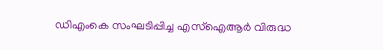ഡിഎംകെ സംഘടിപ്പിച്ച എസ്‌ഐആര്‍ വിരുദ്ധ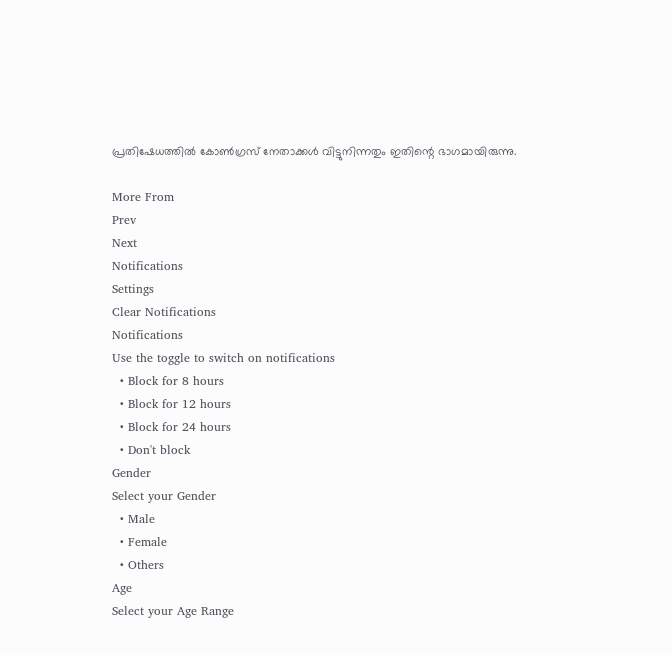പ്രതിഷേധത്തില്‍ കോണ്‍ഗ്രസ് നേതാക്കള്‍ വിട്ടുനിന്നതും ഇതിന്റെ ഭാഗമായിരുന്നു.

More From
Prev
Next
Notifications
Settings
Clear Notifications
Notifications
Use the toggle to switch on notifications
  • Block for 8 hours
  • Block for 12 hours
  • Block for 24 hours
  • Don't block
Gender
Select your Gender
  • Male
  • Female
  • Others
Age
Select your Age Range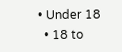• Under 18
  • 18 to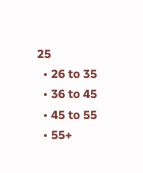25
  • 26 to 35
  • 36 to 45
  • 45 to 55
  • 55+